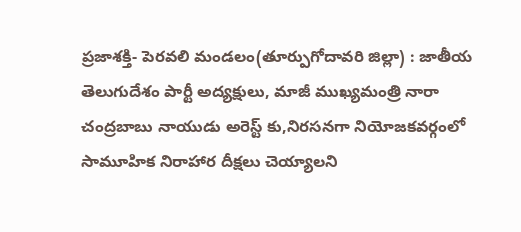ప్రజాశక్తి- పెరవలి మండలం(తూర్పుగోదావరి జిల్లా) : జాతీయ తెలుగుదేశం పార్టీ అద్యక్షులు, మాజీ ముఖ్యమంత్రి నారా చంద్రబాబు నాయుడు అరెస్ట్ కు,నిరసనగా నియోజకవర్గంలో సామూహిక నిరాహార దీక్షలు చెయ్యాలని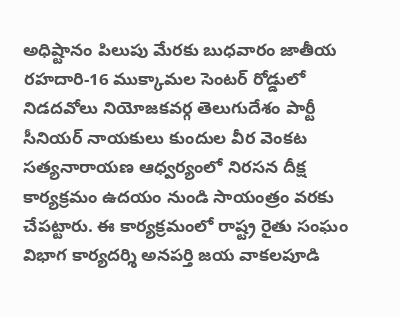అధిష్టానం పిలుపు మేరకు బుధవారం జాతీయ రహదారి-16 ముక్కామల సెంటర్ రోడ్డులో నిడదవోలు నియోజకవర్గ తెలుగుదేశం పార్టీ సీనియర్ నాయకులు కుందుల వీర వెంకట సత్యనారాయణ ఆధ్వర్యంలో నిరసన దీక్ష కార్యక్రమం ఉదయం నుండి సాయంత్రం వరకు చేపట్టారు. ఈ కార్యక్రమంలో రాష్ట్ర రైతు సంఘం విభాగ కార్యదర్శి అనపర్తి జయ వాకలపూడి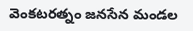వెంకటరత్నం జనసేన మండల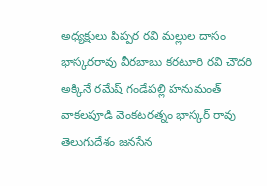అధ్యక్షులు పిప్పర రవి మల్లుల దాసం భాస్కరరావు వీరబాబు కరటూరి రవి చౌదరి అక్కినే రమేష్ గండేపల్లి హనుమంత్ వాకలపూడి వెంకటరత్నం భాస్కర్ రావు తెలుగుదేశం జనసేన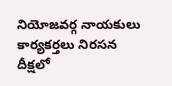నియోజవర్గ నాయకులు కార్యకర్తలు నిరసన దీక్షలో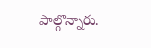పాల్గొన్నారు.